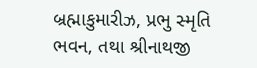બ્રહ્માકુમારીઝ, પ્રભુ સ્મૃતિ ભવન, તથા શ્રીનાથજી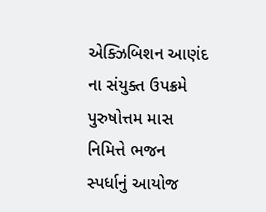એક્ઝિબિશન આણંદ ના સંયુક્ત ઉપક્રમે પુરુષોત્તમ માસ નિમિત્તે ભજન સ્પર્ધાનું આયોજ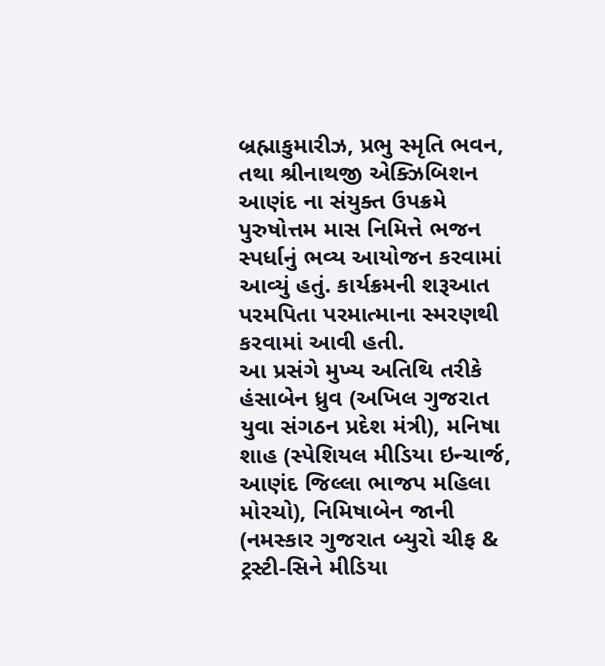બ્રહ્માકુમારીઝ, પ્રભુ સ્મૃતિ ભવન, તથા શ્રીનાથજી એક્ઝિબિશન આણંદ ના સંયુક્ત ઉપક્રમે પુરુષોત્તમ માસ નિમિત્તે ભજન સ્પર્ધાનું ભવ્ય આયોજન કરવામાં આવ્યું હતું. કાર્યક્રમની શરૂઆત પરમપિતા પરમાત્માના સ્મરણથી કરવામાં આવી હતી.
આ પ્રસંગે મુખ્ય અતિથિ તરીકે હંસાબેન ધ્રુવ (અખિલ ગુજરાત યુવા સંગઠન પ્રદેશ મંત્રી), મનિષા શાહ (સ્પેશિયલ મીડિયા ઇન્ચાર્જ, આણંદ જિલ્લા ભાજપ મહિલા મોરચો), નિમિષાબેન જાની (નમસ્કાર ગુજરાત બ્યુરો ચીફ & ટ્રસ્ટી-સિને મીડિયા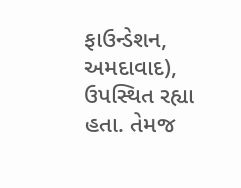ફાઉન્ડેશન, અમદાવાદ), ઉપસ્થિત રહ્યા હતા. તેમજ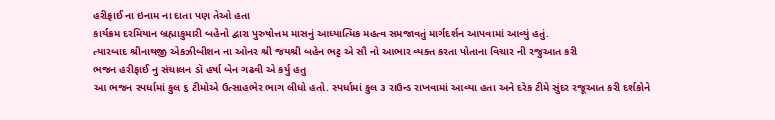હરીફાઈ ના ઇનામ ના દાતા પણ તેઓ હતા
કાર્યક્રમ દરમિયાન બ્રહ્માકુમારી બહેનો દ્વારા પુરુષોત્તમ માસનું આધ્યાત્મિક મહત્વ સમજાવતું માર્ગદર્શન આપવામાં આવ્યું હતું.
ત્યારબાદ શ્રીનાથજી એકઝીબીશન ના ઓનર શ્રી જયશ્રી બહેન ભટ્ટ એ સૌ નો આભાર વ્યક્ત કરતા પોતાના વિચાર ની રજુઆત કરી
ભજન હરીફાઈ નુ સંચાલન ડૉ હર્ષા બેન ગઢવી એ કર્યુ હતુ
આ ભજન સ્પર્ધામાં કુલ ૬ ટીમોએ ઉત્સાહભેર ભાગ લીધો હતો. સ્પર્ધામાં કુલ ૩ રાઉન્ડ રાખવામાં આવ્યા હતા અને દરેક ટીમે સુંદર રજૂઆત કરી દર્શકોને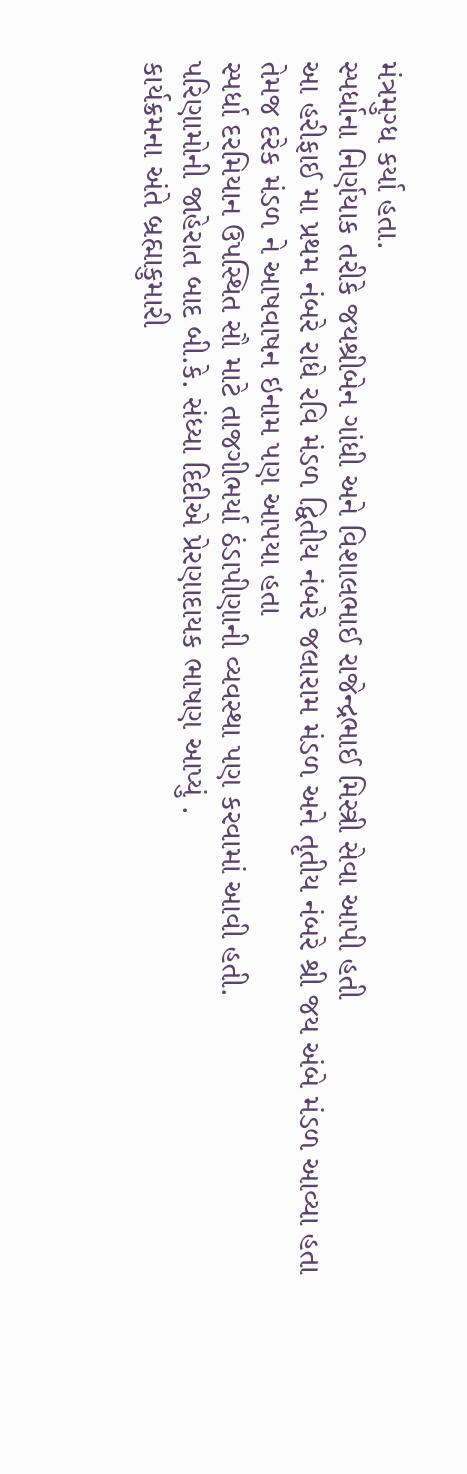મંત્રમુગ્ધ કર્યા હતા.
સ્પર્ધાના નિર્ણયાક તરીકે જયશ્રીબેન ગાંધી અને વિશાલભાઈ રાજેન્દ્રભાઈ મિસ્ત્રી સેવા આપી હતી
આ હરીફાઈ મા પ્રથમ નંબરે રાધે રવિ મંડળ દ્વિતીય નંબરે જલારામ મંડળ અને તૃતીય નંબરે શ્રી જય અંબે મંડળ આવ્યા હતા તેમજ દરેક મંડળ ને આષવાષન ઇનામ પણ આપયા હતા
સ્પર્ધા દરમિયાન ઉપસ્થિત સૌ માટે તાજગીભર્યા ઠંડાપીણાની વ્યવસ્થા પણ કરવામાં આવી હતી.
પરિણામોની જાહેરાત બાદ બી.કે. સંધ્યા દિદીએ પ્રેરણાદાયક ભાષણ આપ્યું .
કાર્યક્રમના અંતે બ્રહ્માકુમારી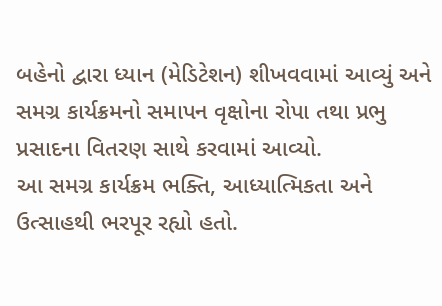બહેનો દ્વારા ધ્યાન (મેડિટેશન) શીખવવામાં આવ્યું અને સમગ્ર કાર્યક્રમનો સમાપન વૃક્ષોના રોપા તથા પ્રભુ પ્રસાદના વિતરણ સાથે કરવામાં આવ્યો.
આ સમગ્ર કાર્યક્રમ ભક્તિ, આધ્યાત્મિકતા અને ઉત્સાહથી ભરપૂર રહ્યો હતો.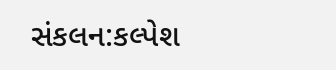સંકલન:કલ્પેશ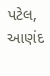પટેલ, આણંદ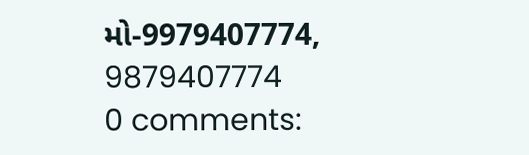મો-9979407774,
9879407774
0 comments: